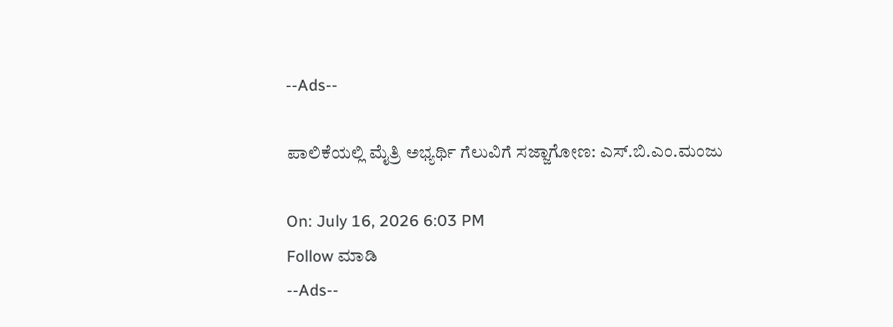--Ads--

ಪಾಲಿಕೆಯಲ್ಲಿ ಮೈತ್ರಿ ಅಭ್ಯರ್ಥಿ ಗೆಲುವಿಗೆ ಸಜ್ಜಾಗೋಣ: ಎಸ್.ಬಿ.ಎಂ.ಮಂಜು

On: July 16, 2026 6:03 PM
Follow ಮಾಡಿ
--Ads--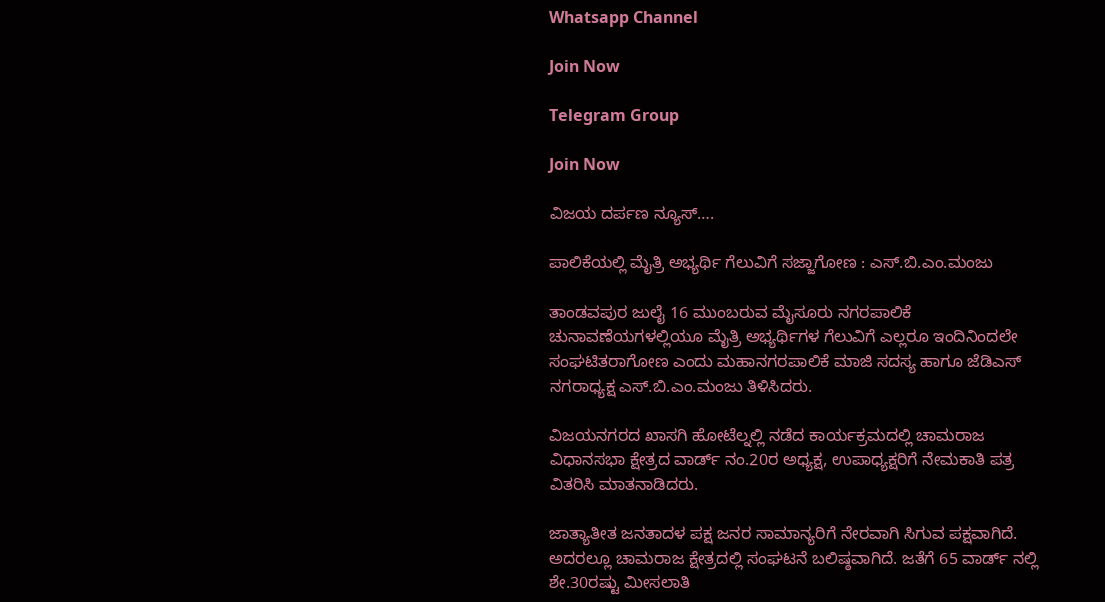Whatsapp Channel

Join Now

Telegram Group

Join Now

ವಿಜಯ ದರ್ಪಣ ನ್ಯೂಸ್….

ಪಾಲಿಕೆಯಲ್ಲಿ ಮೈತ್ರಿ ಅಭ್ಯರ್ಥಿ ಗೆಲುವಿಗೆ ಸಜ್ಜಾಗೋಣ : ಎಸ್.ಬಿ.ಎಂ.ಮಂಜು

ತಾಂಡವಪುರ ಜುಲೈ 16 ಮುಂಬರುವ ಮೈಸೂರು ನಗರಪಾಲಿಕೆ ಚುನಾವಣೆಯಗಳಲ್ಲಿಯೂ ಮೈತ್ರಿ ಅಭ್ಯರ್ಥಿಗಳ ಗೆಲುವಿಗೆ ಎಲ್ಲರೂ ಇಂದಿನಿಂದಲೇ ಸಂಘಟಿತರಾಗೋಣ ಎಂದು ಮಹಾನಗರಪಾಲಿಕೆ ಮಾಜಿ ಸದಸ್ಯ ಹಾಗೂ ಜೆಡಿಎಸ್ ನಗರಾಧ್ಯಕ್ಷ ಎಸ್.ಬಿ.ಎಂ.ಮಂಜು ತಿಳಿಸಿದರು.

ವಿಜಯನಗರದ ಖಾಸಗಿ ಹೋಟೆಲ್ನಲ್ಲಿ ನಡೆದ ಕಾರ್ಯಕ್ರಮದಲ್ಲಿ ಚಾಮರಾಜ ವಿಧಾನಸಭಾ ಕ್ಷೇತ್ರದ ವಾರ್ಡ್ ನಂ.20ರ ಅಧ್ಯಕ್ಷ, ಉಪಾಧ್ಯಕ್ಷರಿಗೆ ನೇಮಕಾತಿ ಪತ್ರ ವಿತರಿಸಿ ಮಾತನಾಡಿದರು.

ಜಾತ್ಯಾತೀತ ಜನತಾದಳ ಪಕ್ಷ ಜನರ ಸಾಮಾನ್ಯರಿಗೆ ನೇರವಾಗಿ ಸಿಗುವ ಪಕ್ಷವಾಗಿದೆ. ಅದರಲ್ಲೂ ಚಾಮರಾಜ ಕ್ಷೇತ್ರದಲ್ಲಿ ಸಂಘಟನೆ ಬಲಿಷ್ಠವಾಗಿದೆ. ಜತೆಗೆ 65 ವಾರ್ಡ್ ನಲ್ಲಿ ಶೇ.30ರಷ್ಟು ಮೀಸಲಾತಿ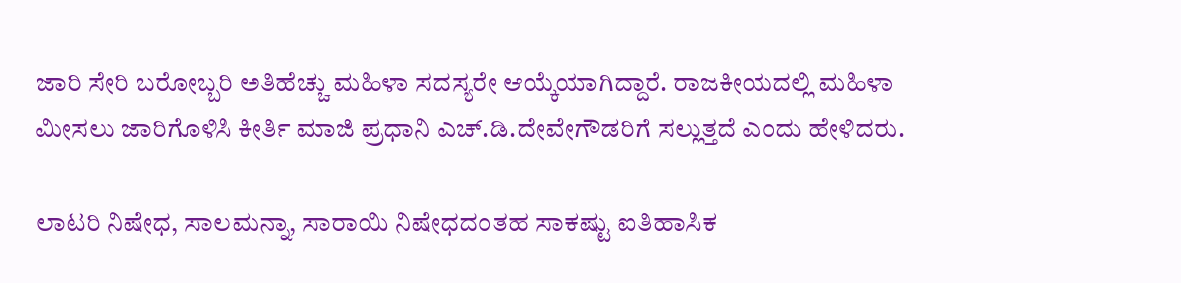ಜಾರಿ ಸೇರಿ ಬರೋಬ್ಬರಿ ಅತಿಹೆಚ್ಚು ಮಹಿಳಾ ಸದಸ್ಯರೇ ಆಯ್ಕೆಯಾಗಿದ್ದಾರೆ. ರಾಜಕೀಯದಲ್ಲಿ ಮಹಿಳಾ ಮೀಸಲು ಜಾರಿಗೊಳಿಸಿ ಕೀರ್ತಿ ಮಾಜಿ ಪ್ರಧಾನಿ ಎಚ್.ಡಿ.ದೇವೇಗೌಡರಿಗೆ ಸಲ್ಲುತ್ತದೆ ಎಂದು ಹೇಳಿದರು.

ಲಾಟರಿ ನಿಷೇಧ, ಸಾಲಮನ್ನಾ, ಸಾರಾಯಿ ನಿಷೇಧದಂತಹ ಸಾಕಷ್ಟು ಐತಿಹಾಸಿಕ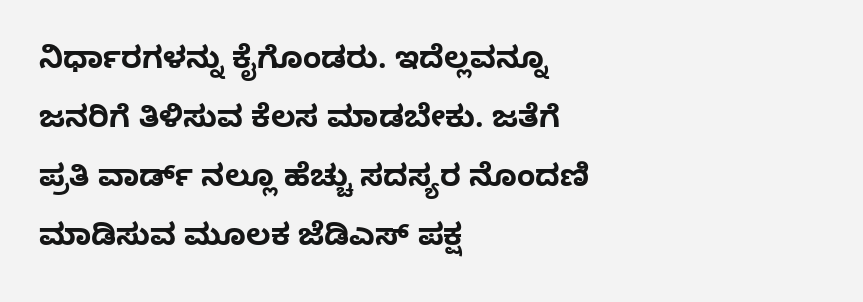ನಿರ್ಧಾರಗಳನ್ನು ಕೈಗೊಂಡರು. ಇದೆಲ್ಲವನ್ನೂ ಜನರಿಗೆ ತಿಳಿಸುವ ಕೆಲಸ ಮಾಡಬೇಕು. ಜತೆಗೆ ಪ್ರತಿ ವಾರ್ಡ್ ನಲ್ಲೂ ಹೆಚ್ಚು ಸದಸ್ಯರ ನೊಂದಣಿ ಮಾಡಿಸುವ ಮೂಲಕ ಜೆಡಿಎಸ್ ಪಕ್ಷ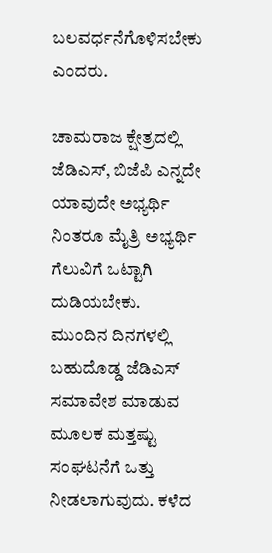ಬಲವರ್ಧನೆಗೊಳಿಸಬೇಕು ಎಂದರು.

ಚಾಮರಾಜ ಕ್ಷೇತ್ರದಲ್ಲಿ ಜೆಡಿಎಸ್, ಬಿಜೆಪಿ ಎನ್ನದೇ ಯಾವುದೇ ಅಭ್ಯರ್ಥಿ ನಿಂತರೂ ಮೈತ್ರಿ ಅಭ್ಯರ್ಥಿ ಗೆಲುವಿಗೆ ಒಟ್ಟಾಗಿ ದುಡಿಯಬೇಕು. ಮುಂದಿನ ದಿನಗಳಲ್ಲಿ ಬಹುದೊಡ್ಡ ಜೆಡಿಎಸ್ ಸಮಾವೇಶ ಮಾಡುವ ಮೂಲಕ ಮತ್ತಷ್ಟು ಸಂಘಟನೆಗೆ ಒತ್ತು ನೀಡಲಾಗುವುದು. ಕಳೆದ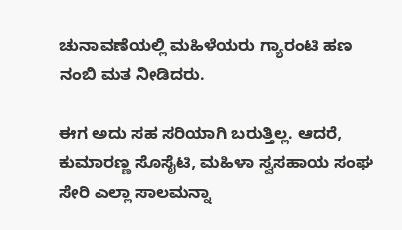ಚುನಾವಣೆಯಲ್ಲಿ ಮಹಿಳೆಯರು ಗ್ಯಾರಂಟಿ ಹಣ ನಂಬಿ ಮತ ನೀಡಿದರು.

ಈಗ ಅದು ಸಹ ಸರಿಯಾಗಿ ಬರುತ್ತಿಲ್ಲ. ಆದರೆ, ಕುಮಾರಣ್ಣ ಸೊಸೈಟಿ, ಮಹಿಳಾ ಸ್ವಸಹಾಯ ಸಂಘ ಸೇರಿ ಎಲ್ಲಾ ಸಾಲಮನ್ನಾ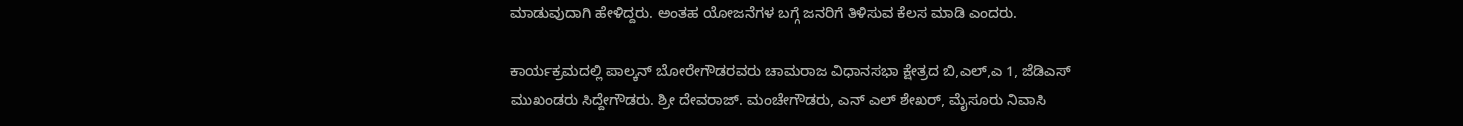ಮಾಡುವುದಾಗಿ ಹೇಳಿದ್ದರು. ಅಂತಹ ಯೋಜನೆಗಳ ಬಗ್ಗೆ ಜನರಿಗೆ ತಿಳಿಸುವ ಕೆಲಸ ಮಾಡಿ ಎಂದರು.

ಕಾರ್ಯಕ್ರಮದಲ್ಲಿ ಪಾಲ್ಕನ್ ಬೋರೇಗೌಡರವರು ಚಾಮರಾಜ ವಿಧಾನಸಭಾ ಕ್ಷೇತ್ರದ ಬಿ,ಎಲ್,ಎ 1, ಜೆಡಿಎಸ್ ಮುಖಂಡರು ಸಿದ್ದೇಗೌಡರು. ಶ್ರೀ ದೇವರಾಜ್. ಮಂಚೇಗೌಡರು, ಎನ್ ಎಲ್ ಶೇಖರ್, ಮೈಸೂರು ನಿವಾಸಿ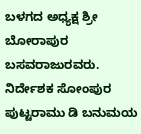ಬಳಗದ ಅಧ್ಯಕ್ಷ ಶ್ರೀ ಬೋರಾಪುರ ಬಸವರಾಜುರವರು. ನಿರ್ದೇಶಕ ಸೋಂಪುರ ಪುಟ್ಟರಾಮು ಡಿ ಬನುಮಯ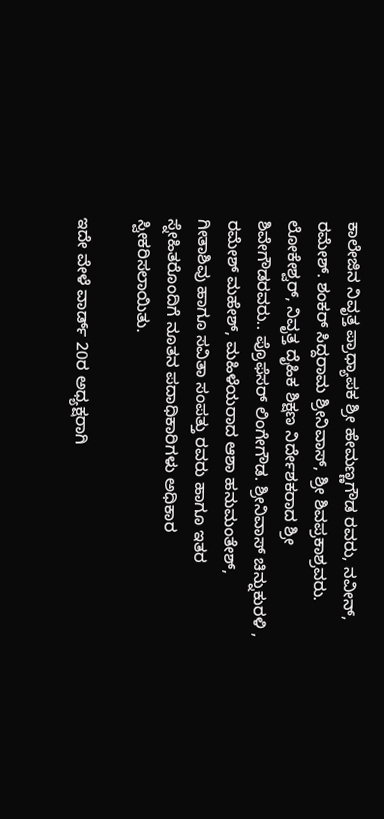ಕಾಲೇಜಿನ ನಿವೃತ್ತ ಪ್ರಾಧ್ಯಾಪಕ ಶ್ರೀ ಹೇಮಣ್ಣಗೌಡ ರವರು, ನವೀನ್, ರಮೇಶ್. ಶಂಕರ್ ಸಿದ್ದರಾಮ ಶ್ರೀನಿವಾಸ್, ಶ್ರೀ ಶಿವಪ್ರಕಾಶ್ರವರು. ಲೋಕೇಶ್ವರ್, ನಿವೃತ್ತ ದೈಹಿಕ ಶಿಕ್ಷಣ ನಿರ್ದೇಶಕರಾದ ಶ್ರೀ ಶಿವೇಗೌಡರವರು.. ಪ್ರೊಫೆಸರ್ ಲಿಂಗೇಗೌಡ. ಶ್ರೀನಿವಾಸ್ ಚಿನ್ನುಕುರಳಿ , ರಮೇಶ್ ಮಹೇಶ್, ಮಹಿಳೆಯರಾದ ಆಶಾ ಹನುಮಂತೇಶ್, ಗೀತಾಶಿವು ಹಾಗೂ ಸವಿತಾ ಸಂಪತ್ತು ರವರು ಹಾಗೂ ಇತರ ಸ್ನೇಹಿತರೊಂದಿಗೆ ನೂತನ ಪದಾಧಿಕಾರಿಗಳು ಅಧಿಕಾರ ಸ್ವೀಕರಿಸಲಾಯಿತು.

ಇದೇ ವೇಳೆ ವಾರ್ಡ್ 20ರ ಅಧ್ಯಕ್ಷರಾಗಿ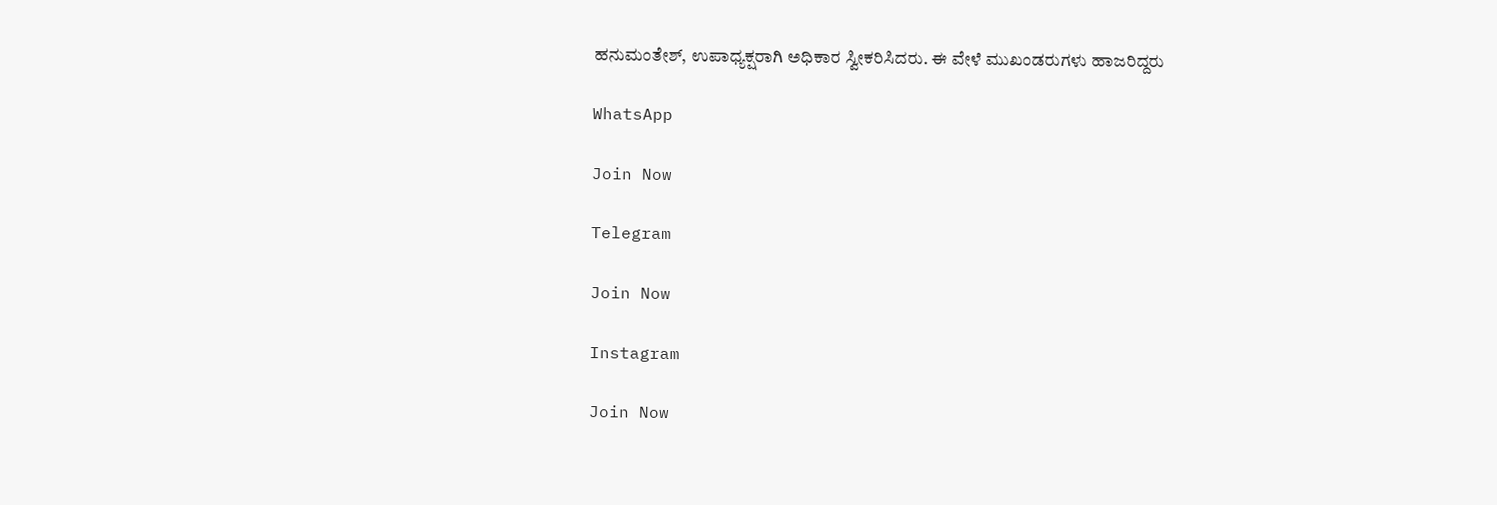ಹನುಮಂತೇಶ್, ಉಪಾಧ್ಯಕ್ಷರಾಗಿ ಅಧಿಕಾರ ಸ್ವೀಕರಿಸಿದರು. ಈ ವೇಳೆ ಮುಖಂಡರುಗಳು ಹಾಜರಿದ್ದರು

WhatsApp

Join Now

Telegram

Join Now

Instagram

Join Now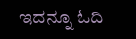ಇದನ್ನೂ ಓದಿ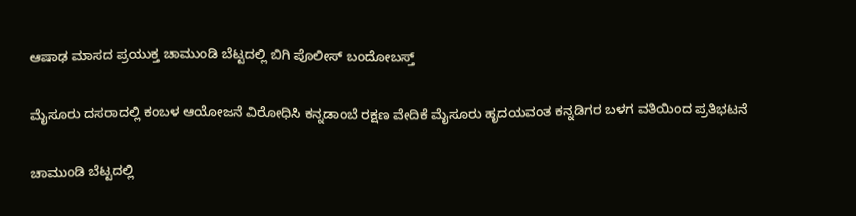ಆಷಾಢ ಮಾಸದ ಪ್ರಯುಕ್ತ ಚಾಮುಂಡಿ ಬೆಟ್ಟದಲ್ಲಿ ಬಿಗಿ ಪೊಲೀಸ್ ಬಂದೋಬಸ್ತ್

ಮೈಸೂರು ದಸರಾದಲ್ಲಿ ಕಂಬಳ ಆಯೋಜನೆ ವಿರೋಧಿಸಿ ಕನ್ನಡಾಂಬೆ ರಕ್ಷಣ ವೇದಿಕೆ ಮೈಸೂರು ಹೃದಯವಂತ ಕನ್ನಡಿಗರ ಬಳಗ ವತಿಯಿಂದ ಪ್ರತಿಭಟನೆ

ಚಾಮುಂಡಿ ಬೆಟ್ಟದಲ್ಲಿ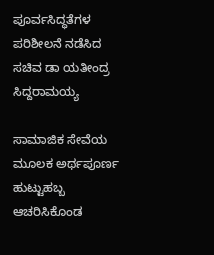ಪೂರ್ವಸಿದ್ಧತೆಗಳ ಪರಿಶೀಲನೆ ನಡೆಸಿದ ಸಚಿವ ಡಾ ಯತೀಂದ್ರ ಸಿದ್ದರಾಮಯ್ಯ

ಸಾಮಾಜಿಕ ಸೇವೆಯ ಮೂಲಕ ಅರ್ಥಪೂರ್ಣ ಹುಟ್ಟುಹಬ್ಬ ಆಚರಿಸಿಕೊಂಡ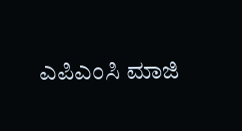ಎಪಿಎಂಸಿ ಮಾಜಿ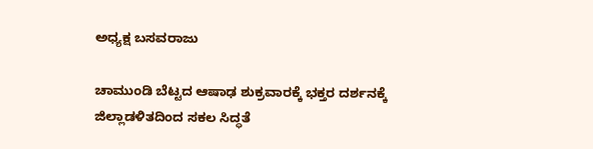ಅಧ್ಯಕ್ಷ ಬಸವರಾಜು

ಚಾಮುಂಡಿ ಬೆಟ್ಟದ ಆಷಾಢ ಶುಕ್ರವಾರಕ್ಕೆ ಭಕ್ತರ ದರ್ಶನಕ್ಕೆ ಜಿಲ್ಲಾಡಳಿತದಿಂದ ಸಕಲ‌ ಸಿದ್ಧತೆ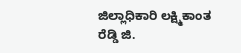ಜಿಲ್ಲಾಧಿಕಾರಿ ಲಕ್ಷ್ಮಿಕಾಂತ ರೆಡ್ಡಿ ಜಿ.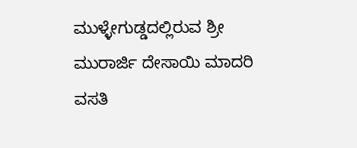ಮುಳ್ಳೇಗುಡ್ಡದಲ್ಲಿರುವ ಶ್ರೀ ಮುರಾರ್ಜಿ ದೇಸಾಯಿ ಮಾದರಿ ವಸತಿ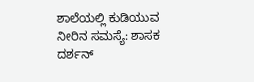ಶಾಲೆಯಲ್ಲಿ ಕುಡಿಯುವ ನೀರಿನ ಸಮಸ್ಯೆ: ಶಾಸಕ ದರ್ಶನ್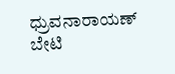ಧ್ರುವನಾರಾಯಣ್ ಬೇಟಿ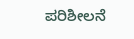ಪರಿಶೀಲನೆ